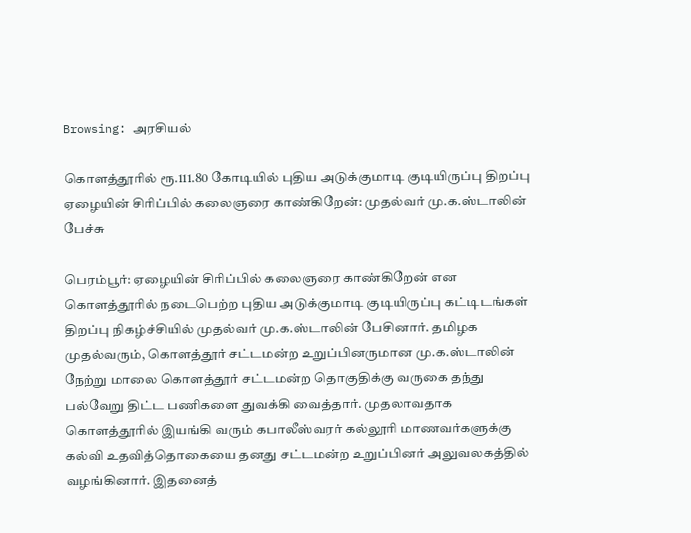Browsing: அரசியல்

கொளத்தூரில் ரூ.111.80 கோடியில் புதிய அடுக்குமாடி குடியிருப்பு திறப்பு ஏழையின் சிரிப்பில் கலைஞரை காண்கிறேன்: முதல்வர் மு.க.ஸ்டாலின் பேச்சு

பெரம்பூர்: ஏழையின் சிரிப்பில் கலைஞரை காண்கிறேன் என கொளத்தூரில் நடைபெற்ற புதிய அடுக்குமாடி குடியிருப்பு கட்டிடங்கள் திறப்பு நிகழ்ச்சியில் முதல்வர் மு.க.ஸ்டாலின் பேசினார். தமிழக முதல்வரும், கொளத்தூர் சட்டமன்ற உறுப்பினருமான மு.க.ஸ்டாலின் நேற்று மாலை கொளத்தூர் சட்டமன்ற தொகுதிக்கு வருகை தந்து பல்வேறு திட்ட பணிகளை துவக்கி வைத்தார். முதலாவதாக கொளத்தூரில் இயங்கி வரும் கபாலீஸ்வரர் கல்லூரி மாணவர்களுக்கு கல்வி உதவித்தொகையை தனது சட்டமன்ற உறுப்பினர் அலுவலகத்தில் வழங்கினார். இதனைத்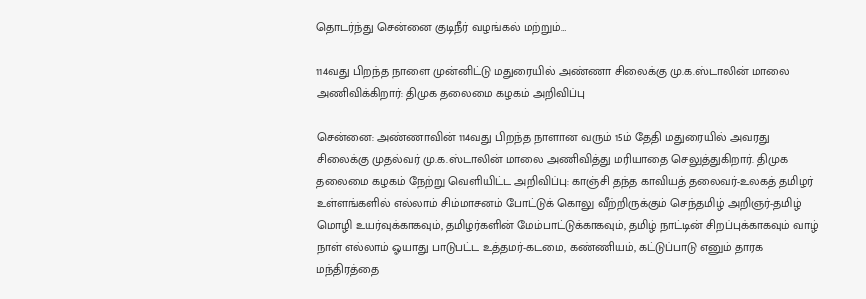தொடர்ந்து சென்னை குடிநீர் வழங்கல் மற்றும்…

114வது பிறந்த நாளை முன்னிட்டு மதுரையில் அண்ணா சிலைக்கு மு.க.ஸ்டாலின் மாலை அணிவிக்கிறார்: திமுக தலைமை கழகம் அறிவிப்பு

சென்னை: அண்ணாவின் 114வது பிறந்த நாளான வரும் 15ம் தேதி மதுரையில் அவரது  சிலைக்கு முதல்வர் மு.க.ஸ்டாலின் மாலை அணிவித்து மரியாதை செலுத்துகிறார். திமுக தலைமை கழகம் நேற்று வெளியிட்ட அறிவிப்பு: காஞ்சி தந்த காவியத் தலைவர்-உலகத் தமிழர் உள்ளங்களில் எல்லாம் சிம்மாசனம் போட்டுக் கொலு வீற்றிருக்கும் செந்தமிழ் அறிஞர்-தமிழ் மொழி உயர்வுக்காகவும், தமிழர்களின் மேம்பாட்டுக்காகவும், தமிழ் நாட்டின் சிறப்புக்காகவும் வாழ் நாள் எல்லாம் ஓயாது பாடுபட்ட உத்தமர்-கடமை, கண்ணியம், கட்டுப்பாடு எனும் தாரக மந்திரத்தை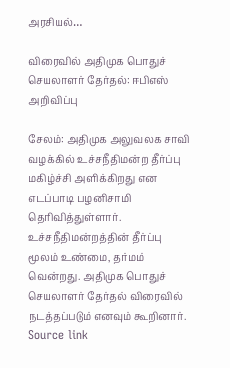அரசியல்…

விரைவில் அதிமுக பொதுச் செயலாளர் தேர்தல்: ஈபிஎஸ் அறிவிப்பு

சேலம்: அதிமுக அலுவலக சாவி வழக்கில் உச்சநீதிமன்ற தீர்ப்பு மகிழ்ச்சி அளிக்கிறது என எடப்பாடி பழனிசாமி தெரிவித்துள்ளார். உச்சநீதிமன்றத்தின் தீர்ப்பு மூலம் உண்மை, தர்மம் வென்றது. அதிமுக பொதுச் செயலாளர் தேர்தல் விரைவில் நடத்தப்படும் எனவும் கூறினார். Source link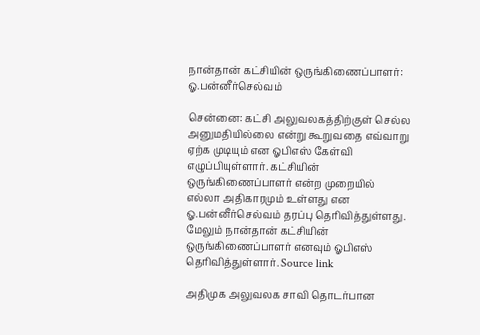நான்தான் கட்சியின் ஒருங்கிணைப்பாளர்: ஓ.பன்னீர்செல்வம்

சென்னை: கட்சி அலுவலகத்திற்குள் செல்ல அனுமதியில்லை என்று கூறுவதை எவ்வாறு ஏற்க முடியும் என ஓபிஎஸ் கேள்வி எழுப்பியுள்ளார். கட்சியின் ஒருங்கிணைப்பாளர் என்ற முறையில் எல்லா அதிகாரமும் உள்ளது என ஓ.பன்னீர்செல்வம் தரப்பு தெரிவித்துள்ளது. மேலும் நான்தான் கட்சியின் ஒருங்கிணைப்பாளர் எனவும் ஓபிஎஸ் தெரிவித்துள்ளார். Source link

அதிமுக அலுவலக சாவி தொடர்பான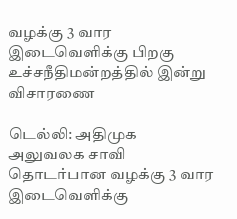வழக்கு 3 வார இடைவெளிக்கு பிறகு உச்சநீதிமன்றத்தில் இன்று விசாரணை

டெல்லி: அதிமுக அலுவலக சாவி தொடர்பான வழக்கு 3 வார இடைவெளிக்கு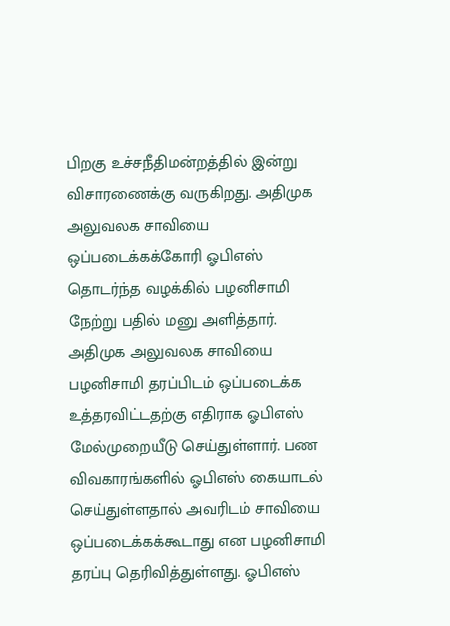பிறகு உச்சநீதிமன்றத்தில் இன்று விசாரணைக்கு வருகிறது. அதிமுக அலுவலக சாவியை ஒப்படைக்கக்கோரி ஓபிஎஸ் தொடர்ந்த வழக்கில் பழனிசாமி நேற்று பதில் மனு அளித்தார். அதிமுக அலுவலக சாவியை பழனிசாமி தரப்பிடம் ஒப்படைக்க உத்தரவிட்டதற்கு எதிராக ஓபிஎஸ் மேல்முறையீடு செய்துள்ளார். பண விவகாரங்களில் ஓபிஎஸ் கையாடல் செய்துள்ளதால் அவரிடம் சாவியை ஒப்படைக்கக்கூடாது என பழனிசாமி தரப்பு தெரிவித்துள்ளது. ஓபிஎஸ்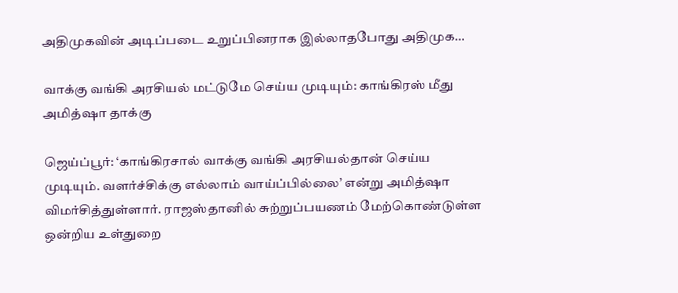அதிமுகவின் அடிப்படை உறுப்பினராக இல்லாதபோது அதிமுக…

வாக்கு வங்கி அரசியல் மட்டுமே செய்ய முடியும்: காங்கிரஸ் மீது அமித்ஷா தாக்கு

ஜெய்ப்பூர்: ‘காங்கிரசால் வாக்கு வங்கி அரசியல்தான் செய்ய முடியும். வளர்ச்சிக்கு எல்லாம் வாய்ப்பில்லை’ என்று அமித்ஷா விமர்சித்துள்ளார். ராஜஸ்தானில் சுற்றுப்பயணம் மேற்கொண்டுள்ள ஒன்றிய உள்துறை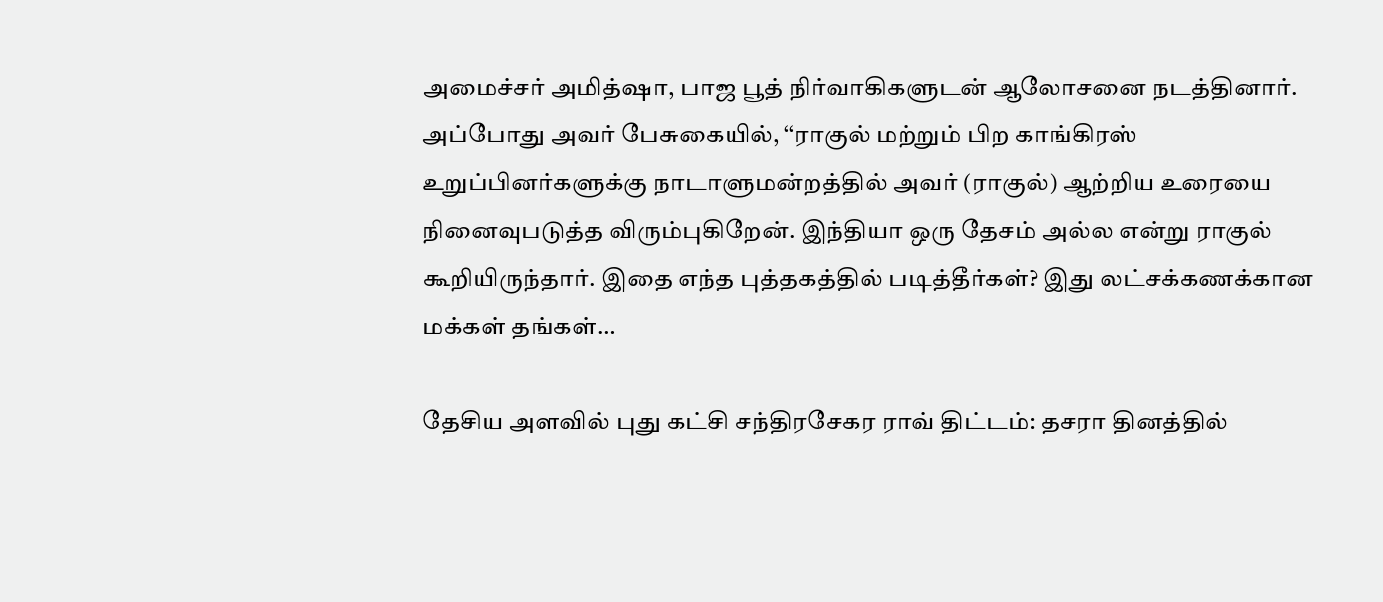அமைச்சர் அமித்ஷா, பாஜ பூத் நிர்வாகிகளுடன் ஆலோசனை நடத்தினார். அப்போது அவர் பேசுகையில், ‘‘ராகுல் மற்றும் பிற காங்கிரஸ் உறுப்பினர்களுக்கு நாடாளுமன்றத்தில் அவர் (ராகுல்) ஆற்றிய உரையை நினைவுபடுத்த விரும்புகிறேன். இந்தியா ஒரு தேசம் அல்ல என்று ராகுல் கூறியிருந்தார். இதை எந்த புத்தகத்தில் படித்தீர்கள்? இது லட்சக்கணக்கான மக்கள் தங்கள்…

தேசிய அளவில் புது கட்சி சந்திரசேகர ராவ் திட்டம்: தசரா தினத்தில்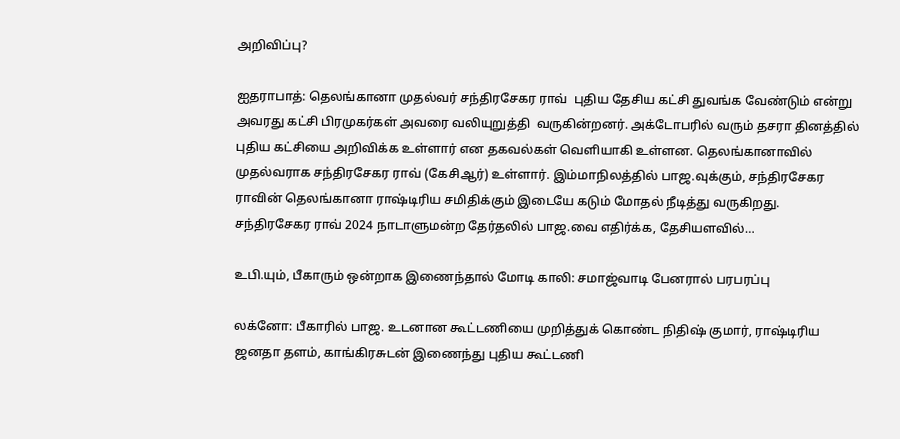அறிவிப்பு?

ஐதராபாத்: தெலங்கானா முதல்வர் சந்திரசேகர ராவ்  புதிய தேசிய கட்சி துவங்க வேண்டும் என்று அவரது கட்சி பிரமுகர்கள் அவரை வலியுறுத்தி  வருகின்றனர். அக்டோபரில் வரும் தசரா தினத்தில் புதிய கட்சியை அறிவிக்க உள்ளார் என தகவல்கள் வெளியாகி உள்ளன. தெலங்கானாவில் முதல்வராக சந்திரசேகர ராவ் (கேசிஆர்) உள்ளார். இம்மாநிலத்தில் பாஜ.வுக்கும், சந்திரசேகர ராவின் தெலங்கானா ராஷ்டிரிய சமிதிக்கும் இடையே கடும் மோதல் நீடித்து வருகிறது.  சந்திரசேகர ராவ் 2024 நாடாளுமன்ற தேர்தலில் பாஜ.வை எதிர்க்க, தேசியளவில்…

உபி.யும், பீகாரும் ஒன்றாக இணைந்தால் மோடி காலி: சமாஜ்வாடி பேனரால் பரபரப்பு

லக்னோ: பீகாரில் பாஜ. உடனான கூட்டணியை முறித்துக் கொண்ட நிதிஷ் குமார், ராஷ்டிரிய ஜனதா தளம், காங்கிரசுடன் இணைந்து புதிய கூட்டணி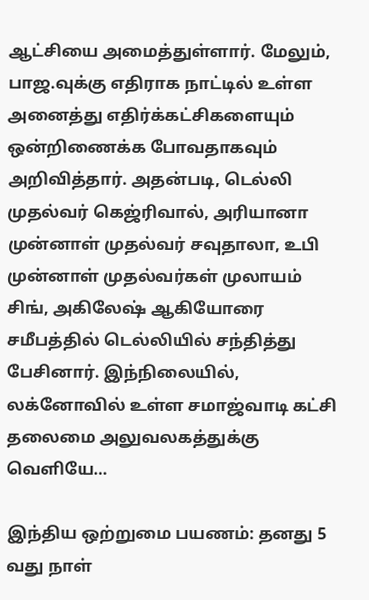ஆட்சியை அமைத்துள்ளார். மேலும், பாஜ.வுக்கு எதிராக நாட்டில் உள்ள அனைத்து எதிர்க்கட்சிகளையும் ஒன்றிணைக்க போவதாகவும் அறிவித்தார். அதன்படி, டெல்லி முதல்வர் கெஜ்ரிவால், அரியானா முன்னாள் முதல்வர் சவுதாலா, உபி முன்னாள் முதல்வர்கள் முலாயம் சிங், அகிலேஷ் ஆகியோரை சமீபத்தில் டெல்லியில் சந்தித்து பேசினார். இந்நிலையில், லக்னோவில் உள்ள சமாஜ்வாடி கட்சி தலைமை அலுவலகத்துக்கு வெளியே…

இந்திய ஒற்றுமை பயணம்: தனது 5 வது நாள்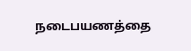நடைபயணத்தை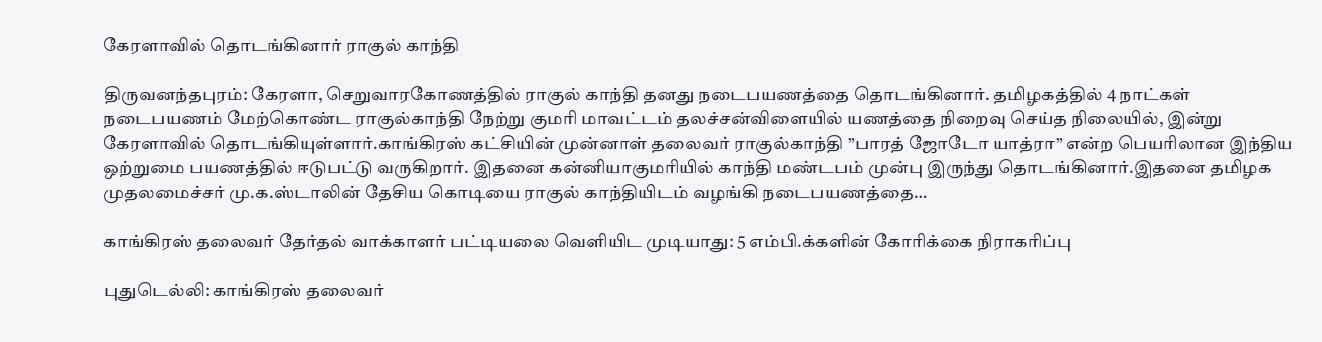கேரளாவில் தொடங்கினார் ராகுல் காந்தி

திருவனந்தபுரம்: கேரளா, செறுவாரகோணத்தில் ராகுல் காந்தி தனது நடைபயணத்தை தொடங்கினார். தமிழகத்தில் 4 நாட்கள் நடைபயணம் மேற்கொண்ட ராகுல்காந்தி நேற்று குமரி மாவட்டம் தலச்சன்விளையில் யணத்தை நிறைவு செய்த நிலையில், இன்று கேரளாவில் தொடங்கியுள்ளார்.காங்கிரஸ் கட்சியின் முன்னாள் தலைவர் ராகுல்காந்தி ”பாரத் ஜோடோ யாத்ரா” என்ற பெயரிலான இந்திய ஒற்றுமை பயணத்தில் ஈடுபட்டு வருகிறார். இதனை கன்னியாகுமரியில் காந்தி மண்டபம் முன்பு இருந்து தொடங்கினார்.இதனை தமிழக முதலமைச்சர் மு.க.ஸ்டாலின் தேசிய கொடியை ராகுல் காந்தியிடம் வழங்கி நடைபயணத்தை…

காங்கிரஸ் தலைவர் தேர்தல் வாக்காளர் பட்டியலை வெளியிட முடியாது: 5 எம்பி.க்களின் கோரிக்கை நிராகரிப்பு

புதுடெல்லி: காங்கிரஸ் தலைவர்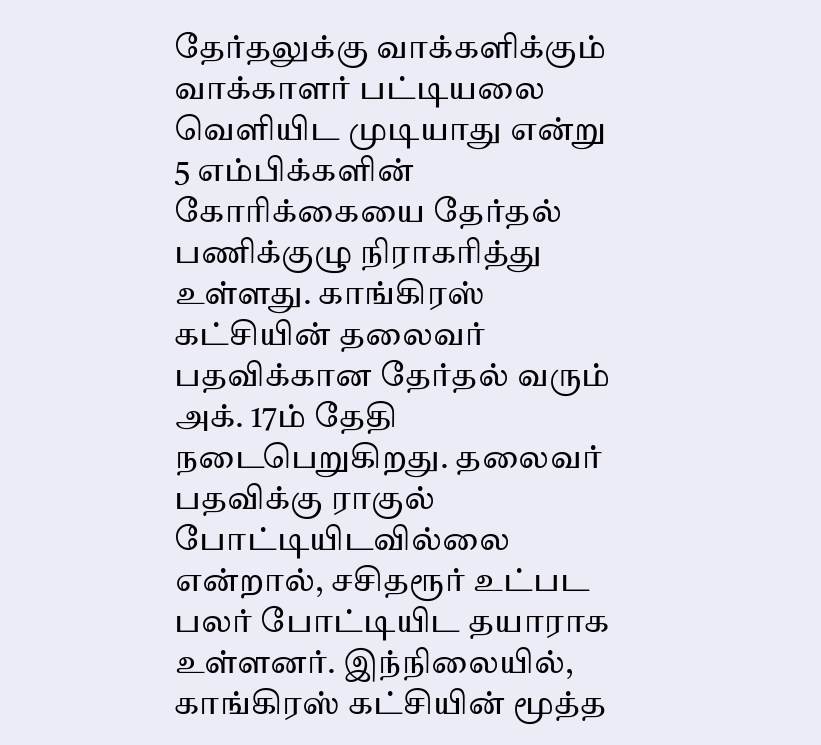தேர்தலுக்கு வாக்களிக்கும் வாக்காளர் பட்டியலை வெளியிட முடியாது என்று 5 எம்பிக்களின் கோரிக்கையை தேர்தல் பணிக்குழு நிராகரித்து உள்ளது. காங்கிரஸ் கட்சியின் தலைவர் பதவிக்கான தேர்தல் வரும் அக். 17ம் தேதி நடைபெறுகிறது. தலைவர் பதவிக்கு ராகுல் போட்டியிடவில்லை என்றால், சசிதரூர் உட்பட பலர் போட்டியிட தயாராக உள்ளனர். இந்நிலையில், காங்கிரஸ் கட்சியின் மூத்த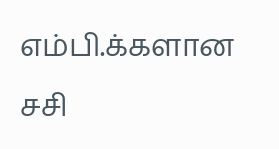எம்பி.க்களான சசி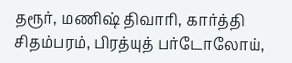தரூர், மணிஷ் திவாரி, கார்த்தி சிதம்பரம், பிரத்யுத் பர்டோலோய்,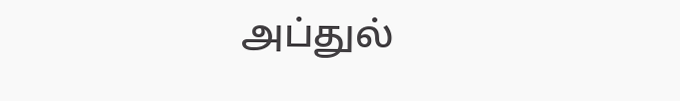அப்துல்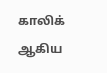காலிக் ஆகிய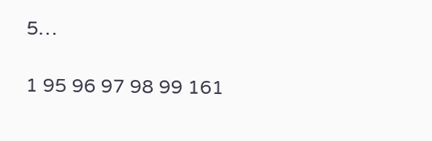5…

1 95 96 97 98 99 161